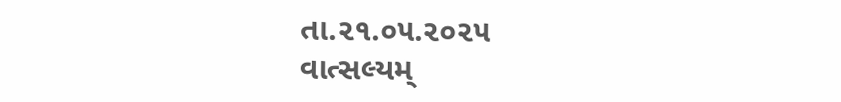તા.૨૧.૦૫.૨૦૨૫
વાત્સલ્યમ્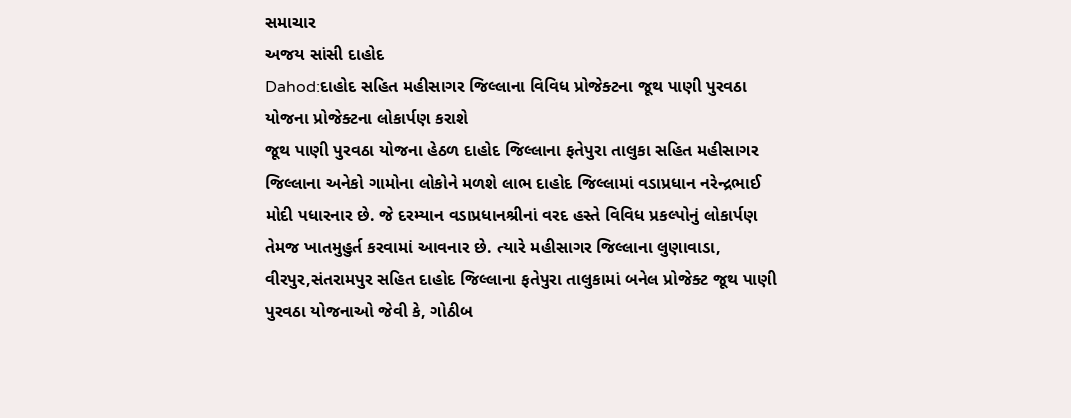સમાચાર
અજય સાંસી દાહોદ
Dahod:દાહોદ સહિત મહીસાગર જિલ્લાના વિવિધ પ્રોજેક્ટના જૂથ પાણી પુરવઠા યોજના પ્રોજેક્ટના લોકાર્પણ કરાશે
જૂથ પાણી પુરવઠા યોજના હેઠળ દાહોદ જિલ્લાના ફતેપુરા તાલુકા સહિત મહીસાગર જિલ્લાના અનેકો ગામોના લોકોને મળશે લાભ દાહોદ જિલ્લામાં વડાપ્રધાન નરેન્દ્રભાઈ મોદી પધારનાર છે. જે દરમ્યાન વડાપ્રધાનશ્રીનાં વરદ હસ્તે વિવિધ પ્રકલ્પોનું લોકાર્પણ તેમજ ખાતમુહુર્ત કરવામાં આવનાર છે. ત્યારે મહીસાગર જિલ્લાના લુણાવાડા, વીરપુર,સંતરામપુર સહિત દાહોદ જિલ્લાના ફતેપુરા તાલુકામાં બનેલ પ્રોજેક્ટ જૂથ પાણી પુરવઠા યોજનાઓ જેવી કે, ગોઠીબ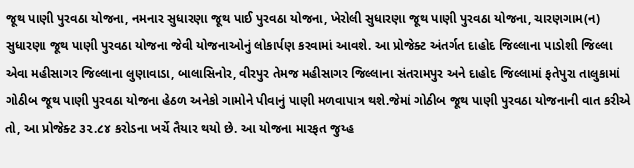જૂથ પાણી પુરવઠા યોજના, નમનાર સુધારણા જૂથ પાઈ પુરવઠા યોજના, ખેરોલી સુધારણા જૂથ પાણી પુરવઠા યોજના, ચારણગામ(ન) સુધારણા જૂથ પાણી પુરવઠા યોજના જેવી યોજનાઓનું લોકાર્પણ કરવામાં આવશે. આ પ્રોજેક્ટ અંતર્ગત દાહોદ જિલ્લાના પાડોશી જિલ્લા એવા મહીસાગર જિલ્લાના લુણાવાડા, બાલાસિનોર, વીરપુર તેમજ મહીસાગર જિલ્લાના સંતરામપુર અને દાહોદ જિલ્લામાં ફતેપુરા તાલુકામાં ગોઠીબ જૂથ પાણી પુરવઠા યોજના હેઠળ અનેકો ગામોને પીવાનું પાણી મળવાપાત્ર થશે.જેમાં ગોઠીબ જૂથ પાણી પુરવઠા યોજનાની વાત કરીએ તો, આ પ્રોજેક્ટ ૩૨.૮૪ કરોડના ખર્ચે તૈયાર થયો છે. આ યોજના મારફત જુય્હ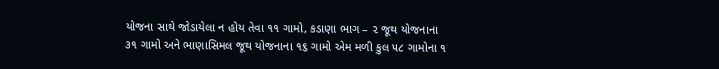યોજના સાથે જોડાયેલા ન હોય તેવા ૧૧ ગામો, કડાણા ભાગ – ૨ જૂથ યોજનાના ૩૧ ગામો અને ભાણાસિમલ જૂથ યોજનાના ૧૬ ગામો એમ મળી કુલ ૫૮ ગામોના ૧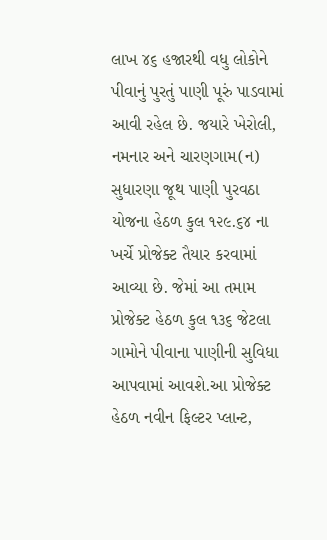લાખ ૪૬ હજારથી વધુ લોકોને પીવાનું પુરતું પાણી પૂરું પાડવામાં આવી રહેલ છે. જયારે ખેરોલી, નમનાર અને ચારણગામ(ન) સુધારણા જૂથ પાણી પુરવઠા યોજના હેઠળ કુલ ૧૨૯.૬૪ ના ખર્ચે પ્રોજેક્ટ તૈયાર કરવામાં આવ્યા છે. જેમાં આ તમામ પ્રોજેક્ટ હેઠળ કુલ ૧૩૬ જેટલા ગામોને પીવાના પાણીની સુવિધા આપવામાં આવશે.આ પ્રોજેક્ટ હેઠળ નવીન ફિલ્ટર પ્લાન્ટ,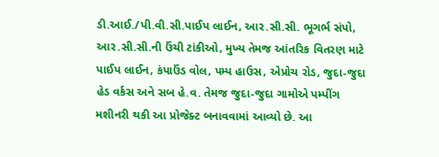ડી.આઈ./પી.વી.સી.પાઈપ લાઈન, આર.સી.સી. ભૂગર્ભ સંપો, આર.સી.સી.ની ઉંચી ટાંકીઓ, મુખ્ય તેમજ આંતરિક વિતરણ માટે પાઈપ લાઈન, કંપાઉંડ વોલ, પમ્પ હાઉસ, એપ્રોચ રોડ, જુદા-જુદા હેડ વર્કસ અને સબ હે.વ. તેમજ જુદા-જુદા ગામોએ પમ્પીંગ મશીનરી થકી આ પ્રોજેક્ટ બનાવવામાં આવ્યો છે. આ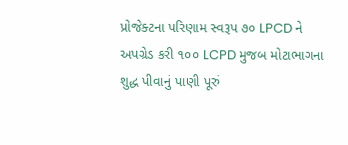પ્રોજેક્ટના પરિણામ સ્વરૂપ ૭૦ LPCD ને અપગ્રેડ કરી ૧૦૦ LCPD મુજબ મોટાભાગના શુદ્ધ પીવાનું પાણી પૂરું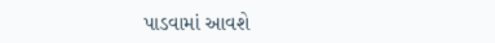પાડવામાં આવશે